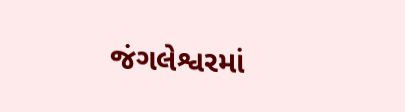જંગલેશ્વરમાં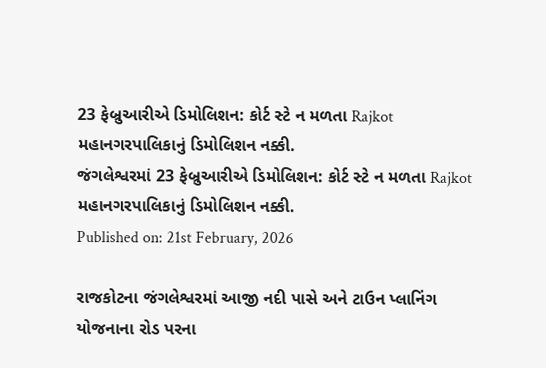23 ફેબ્રુઆરીએ ડિમોલિશન: કોર્ટ સ્ટે ન મળતા Rajkot મહાનગરપાલિકાનું ડિમોલિશન નક્કી.
જંગલેશ્વરમાં 23 ફેબ્રુઆરીએ ડિમોલિશન: કોર્ટ સ્ટે ન મળતા Rajkot મહાનગરપાલિકાનું ડિમોલિશન નક્કી.
Published on: 21st February, 2026

રાજકોટના જંગલેશ્વરમાં આજી નદી પાસે અને ટાઉન પ્લાનિંગ યોજનાના રોડ પરના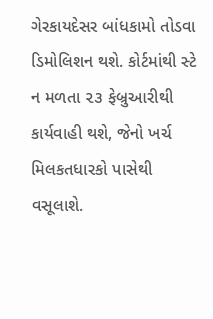ગેરકાયદેસર બાંધકામો તોડવા ડિમોલિશન થશે. કોર્ટમાંથી સ્ટે ન મળતા ૨૩ ફેબ્રુઆરીથી કાર્યવાહી થશે, જેનો ખર્ચ મિલકતધારકો પાસેથી વસૂલાશે.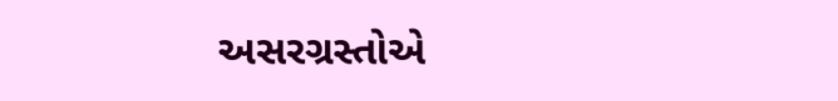અસરગ્રસ્તોએ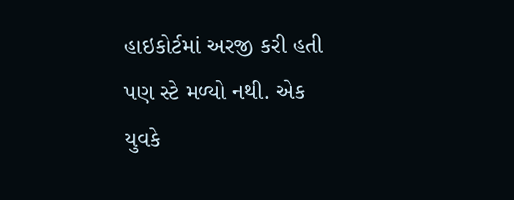હાઇકોર્ટમાં અરજી કરી હતી પણ સ્ટે મળ્યો નથી. એક યુવકે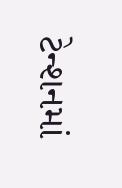ટેન્શનમાં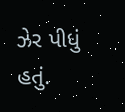ઝેર પીધું હતું.